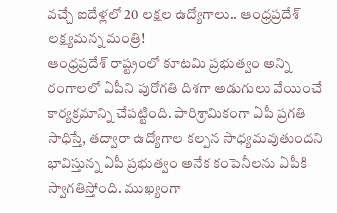వచ్చే ఐదేళ్లలో 20 లక్షల ఉద్యోగాలు.. ఆంధ్రప్రదేశ్ లక్ష్యమన్న మంత్రి!
ఆంధ్రప్రదేశ్ రాష్ట్రంలో కూటమి ప్రభుత్వం అన్ని రంగాలలో ఏపీని పురోగతి దిశగా అడుగులు వేయించే కార్యక్రమాన్ని చేపట్టింది. పారిశ్రామికంగా ఏపీ ప్రగతి సాధిస్తే, తద్వారా ఉద్యోగాల కల్పన సాధ్యమవుతుందని భావిస్తున్న ఏపీ ప్రభుత్వం అనేక కంపెనీలను ఏపీకి స్వాగతిస్తోంది. ముఖ్యంగా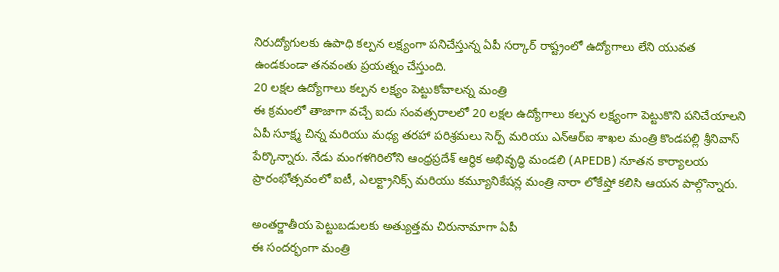నిరుద్యోగులకు ఉపాధి కల్పన లక్ష్యంగా పనిచేస్తున్న ఏపీ సర్కార్ రాష్ట్రంలో ఉద్యోగాలు లేని యువత ఉండకుండా తనవంతు ప్రయత్నం చేస్తుంది.
20 లక్షల ఉద్యోగాలు కల్పన లక్ష్యం పెట్టుకోవాలన్న మంత్రి
ఈ క్రమంలో తాజాగా వచ్చే ఐదు సంవత్సరాలలో 20 లక్షల ఉద్యోగాలు కల్పన లక్ష్యంగా పెట్టుకొని పనిచేయాలని ఏపీ సూక్ష్మ చిన్న మరియు మధ్య తరహా పరిశ్రమలు సెర్ప్ మరియు ఎన్ఆర్ఐ శాఖల మంత్రి కొండపల్లి శ్రీనివాస్ పేర్కొన్నారు. నేడు మంగళగిరిలోని ఆంధ్రప్రదేశ్ ఆర్థిక అభివృద్ధి మండలి (APEDB) నూతన కార్యాలయ ప్రారంభోత్సవంలో ఐటీ, ఎలక్ట్రానిక్స్ మరియు కమ్యూనికేషన్ల మంత్రి నారా లోకేష్తో కలిసి ఆయన పాల్గొన్నారు.

అంతర్జాతీయ పెట్టుబడులకు అత్యుత్తమ చిరునామాగా ఏపీ
ఈ సందర్భంగా మంత్రి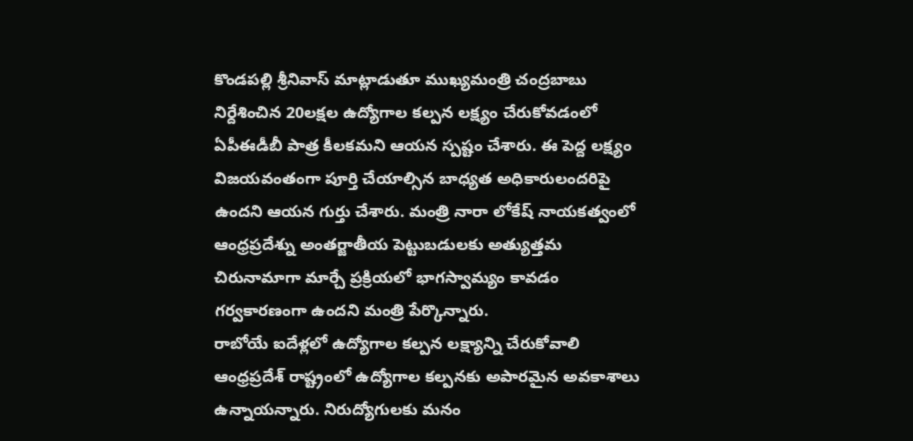కొండపల్లి శ్రీనివాస్ మాట్లాడుతూ ముఖ్యమంత్రి చంద్రబాబు నిర్దేశించిన 20లక్షల ఉద్యోగాల కల్పన లక్ష్యం చేరుకోవడంలో ఏపీఈడీబీ పాత్ర కీలకమని ఆయన స్పష్టం చేశారు. ఈ పెద్ద లక్ష్యం విజయవంతంగా పూర్తి చేయాల్సిన బాధ్యత అధికారులందరిపై ఉందని ఆయన గుర్తు చేశారు. మంత్రి నారా లోకేష్ నాయకత్వంలో ఆంధ్రప్రదేశ్ను అంతర్జాతీయ పెట్టుబడులకు అత్యుత్తమ చిరునామాగా మార్చే ప్రక్రియలో భాగస్వామ్యం కావడం గర్వకారణంగా ఉందని మంత్రి పేర్కొన్నారు.
రాబోయే ఐదేళ్లలో ఉద్యోగాల కల్పన లక్ష్యాన్ని చేరుకోవాలి
ఆంధ్రప్రదేశ్ రాష్ట్రంలో ఉద్యోగాల కల్పనకు అపారమైన అవకాశాలు ఉన్నాయన్నారు. నిరుద్యోగులకు మనం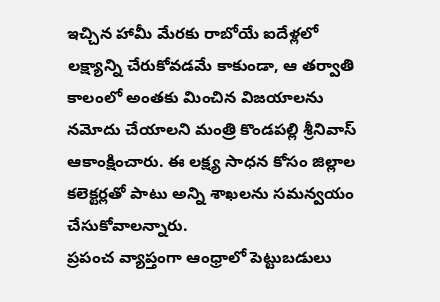ఇచ్చిన హామీ మేరకు రాబోయే ఐదేళ్లలో లక్ష్యాన్ని చేరుకోవడమే కాకుండా, ఆ తర్వాతి కాలంలో అంతకు మించిన విజయాలను నమోదు చేయాలని మంత్రి కొండపల్లి శ్రీనివాస్ ఆకాంక్షించారు. ఈ లక్ష్య సాధన కోసం జిల్లాల కలెక్టర్లతో పాటు అన్ని శాఖలను సమన్వయం చేసుకోవాలన్నారు.
ప్రపంచ వ్యాప్తంగా ఆంధ్రాలో పెట్టుబడులు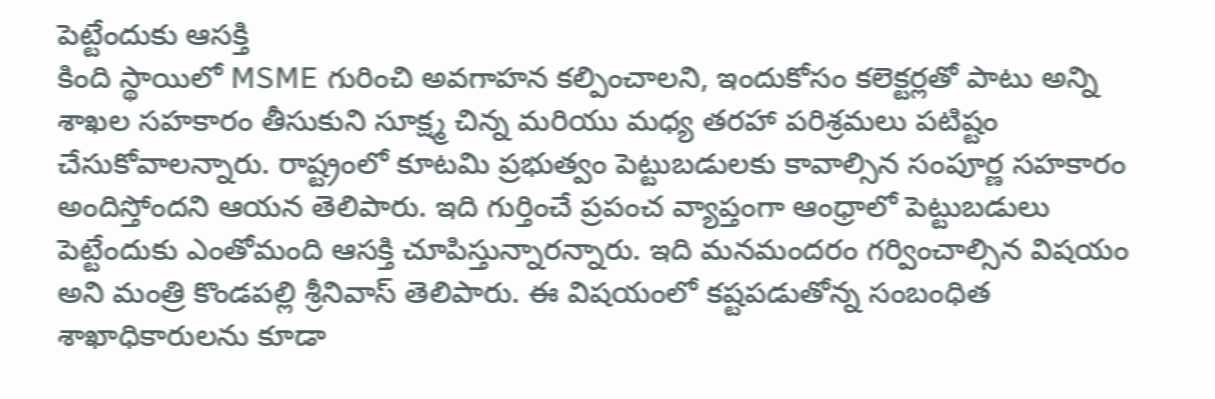పెట్టేందుకు ఆసక్తి
కింది స్థాయిలో MSME గురించి అవగాహన కల్పించాలని, ఇందుకోసం కలెక్టర్లతో పాటు అన్ని శాఖల సహకారం తీసుకుని సూక్ష్మ చిన్న మరియు మధ్య తరహా పరిశ్రమలు పటిష్టం చేసుకోవాలన్నారు. రాష్ట్రంలో కూటమి ప్రభుత్వం పెట్టుబడులకు కావాల్సిన సంపూర్ణ సహకారం అందిస్తోందని ఆయన తెలిపారు. ఇది గుర్తించే ప్రపంచ వ్యాప్తంగా ఆంధ్రాలో పెట్టుబడులు పెట్టేందుకు ఎంతోమంది ఆసక్తి చూపిస్తున్నారన్నారు. ఇది మనమందరం గర్వించాల్సిన విషయం అని మంత్రి కొండపల్లి శ్రీనివాస్ తెలిపారు. ఈ విషయంలో కష్టపడుతోన్న సంబంధిత శాఖాధికారులను కూడా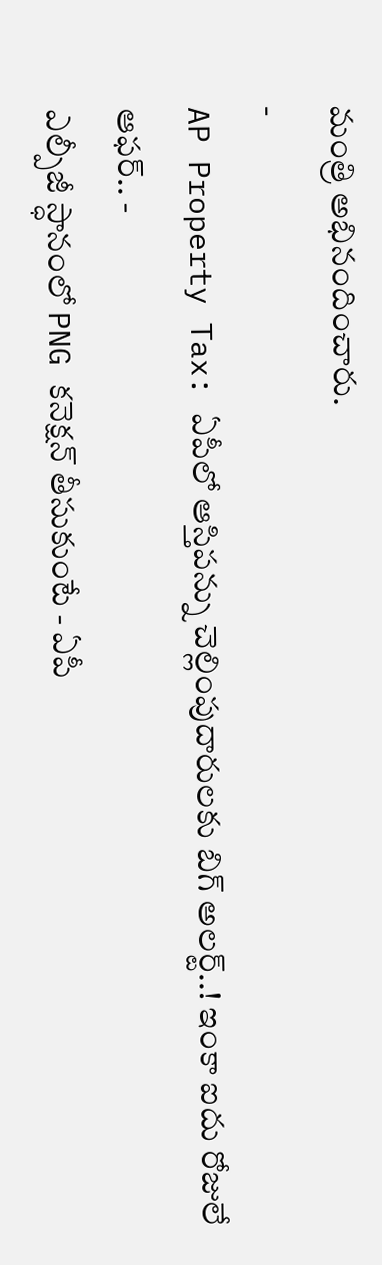మంత్రి అభినందించారు.
-
AP Property Tax: ఏపీలో ఆస్తిపన్ను చెల్లింపుదారులకు బిగ్ అలర్ట్..! ఇంకా ఐదు రోజులే ఆఫర్.. -
ఎల్పీజీ స్ధానంలో PNG కనెక్షన్ తీసుకుంటే - ఏపీ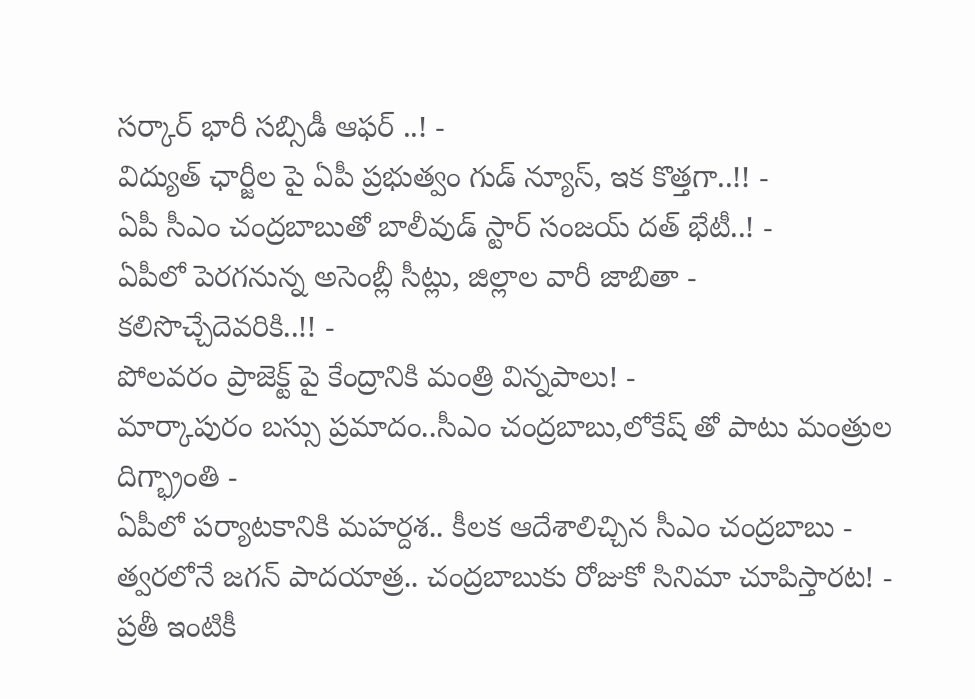సర్కార్ భారీ సబ్సిడీ ఆఫర్ ..! -
విద్యుత్ ఛార్జీల పై ఏపీ ప్రభుత్వం గుడ్ న్యూస్, ఇక కొత్తగా..!! -
ఏపీ సీఎం చంద్రబాబుతో బాలీవుడ్ స్టార్ సంజయ్ దత్ భేటీ..! -
ఏపీలో పెరగనున్న అసెంబ్లీ సీట్లు, జిల్లాల వారీ జాబితా - కలిసొచ్చేదెవరికి..!! -
పోలవరం ప్రాజెక్ట్ పై కేంద్రానికి మంత్రి విన్నపాలు! -
మార్కాపురం బస్సు ప్రమాదం..సీఎం చంద్రబాబు,లోకేష్ తో పాటు మంత్రుల దిగ్భ్రాంతి -
ఏపీలో పర్యాటకానికి మహర్దశ.. కీలక ఆదేశాలిచ్చిన సీఎం చంద్రబాబు -
త్వరలోనే జగన్ పాదయాత్ర.. చంద్రబాబుకు రోజుకో సినిమా చూపిస్తారట! -
ప్రతీ ఇంటికీ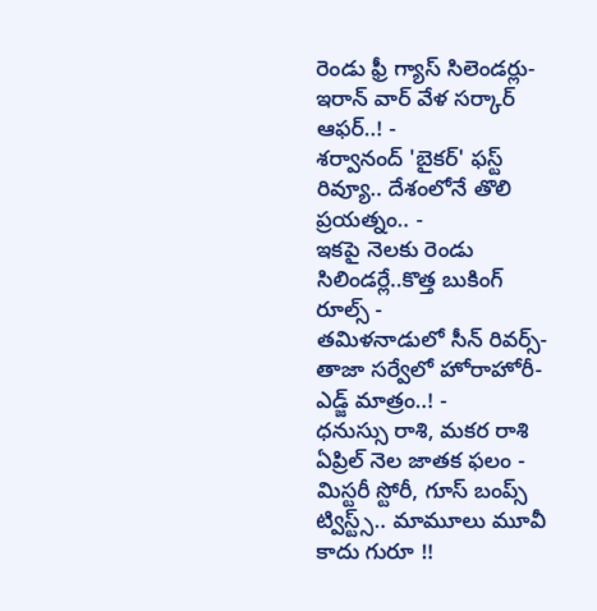రెండు ఫ్రీ గ్యాస్ సిలెండర్లు-ఇరాన్ వార్ వేళ సర్కార్ ఆఫర్..! -
శర్వానంద్ 'బైకర్' ఫస్ట్ రివ్యూ.. దేశంలోనే తొలి ప్రయత్నం.. -
ఇకపై నెలకు రెండు సిలిండర్లే..కొత్త బుకింగ్ రూల్స్ -
తమిళనాడులో సీన్ రివర్స్-తాజా సర్వేలో హోరాహోరీ-ఎడ్జ్ మాత్రం..! -
ధనుస్సు రాశి, మకర రాశి ఏప్రిల్ నెల జాతక ఫలం -
మిస్టరీ స్టోరీ, గూస్ బంప్స్ ట్విస్ట్స్.. మామూలు మూవీ కాదు గురూ !!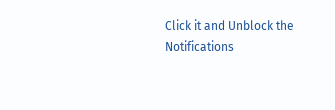Click it and Unblock the Notifications